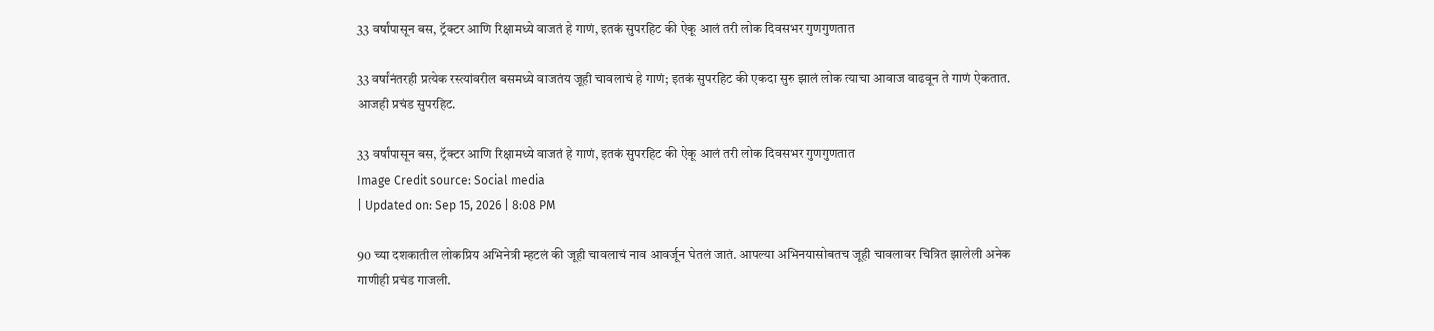33 वर्षांपासून बस, ट्रॅक्टर आणि रिक्षामध्ये वाजतं हे गाणं, इतकं सुपरहिट की ऐकू आलं तरी लोक दिवसभर गुणगुणतात

33 वर्षांनंतरही प्रत्येक रस्त्यांवरील बसमध्ये वाजतंय जूही चावलाचं हे गाणं; इतकं सुपरहिट की एकदा सुरु झालं लोक त्याचा आवाज वाढवून ते गाणं ऐकतात. आजही प्रचंड सुपरहिट.

33 वर्षांपासून बस, ट्रॅक्टर आणि रिक्षामध्ये वाजतं हे गाणं, इतकं सुपरहिट की ऐकू आलं तरी लोक दिवसभर गुणगुणतात
Image Credit source: Social media
| Updated on: Sep 15, 2026 | 8:08 PM

90 च्या दशकातील लोकप्रिय अभिनेत्री म्हटलं की जूही चावलाचं नाव आवर्जून घेतलं जातं. आपल्या अभिनयासोबतच जूही चावलावर चित्रित झालेली अनेक गाणीही प्रचंड गाजली.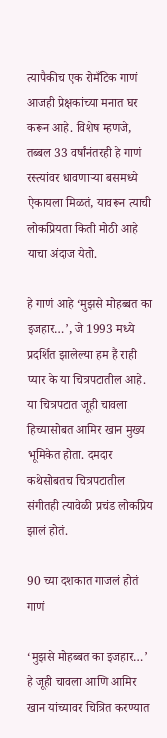त्यापैकीच एक रोमँटिक गाणं आजही प्रेक्षकांच्या मनात घर करून आहे. विशेष म्हणजे, तब्बल 33 वर्षांनंतरही हे गाणं रस्त्यांवर धावणाऱ्या बसमध्ये ऐकायला मिळतं, यावरून त्याची लोकप्रियता किती मोठी आहे याचा अंदाज येतो.

हे गाणं आहे ‘मुझसे मोहब्बत का इजहार…’, जे 1993 मध्ये प्रदर्शित झालेल्या हम हैं राही प्यार के या चित्रपटातील आहे. या चित्रपटात जूही चावला हिच्यासोबत आमिर खान मुख्य भूमिकेत होता. दमदार कथेसोबतच चित्रपटातील संगीतही त्यावेळी प्रचंड लोकप्रिय झालं होतं.

90 च्या दशकात गाजलं होतं गाणं

‘मुझसे मोहब्बत का इजहार…’ हे जूही चावला आणि आमिर खान यांच्यावर चित्रित करण्यात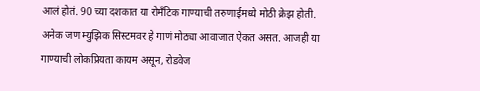आलं होतं. 90 च्या दशकात या रोमँटिक गाण्याची तरुणाईमध्ये मोठी क्रेझ होती. अनेक जण म्युझिक सिस्टमवर हे गाणं मोठ्या आवाजात ऐकत असत. आजही या गाण्याची लोकप्रियता कायम असून, रोडवेज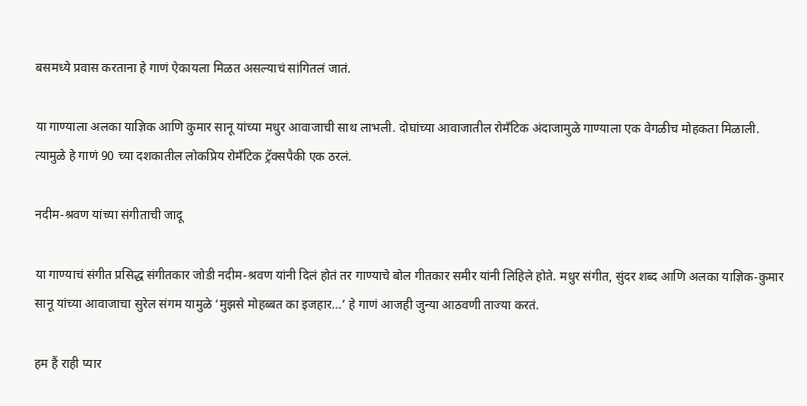बसमध्ये प्रवास करताना हे गाणं ऐकायला मिळत असल्याचं सांगितलं जातं.

या गाण्याला अलका याज्ञिक आणि कुमार सानू यांच्या मधुर आवाजाची साथ लाभली. दोघांच्या आवाजातील रोमँटिक अंदाजामुळे गाण्याला एक वेगळीच मोहकता मिळाली. त्यामुळे हे गाणं 90 च्या दशकातील लोकप्रिय रोमँटिक ट्रॅक्सपैकी एक ठरलं.

नदीम-श्रवण यांच्या संगीताची जादू

या गाण्याचं संगीत प्रसिद्ध संगीतकार जोडी नदीम-श्रवण यांनी दिलं होतं तर गाण्याचे बोल गीतकार समीर यांनी लिहिले होते. मधुर संगीत, सुंदर शब्द आणि अलका याज्ञिक-कुमार सानू यांच्या आवाजाचा सुरेल संगम यामुळे ‘मुझसे मोहब्बत का इजहार…’ हे गाणं आजही जुन्या आठवणी ताज्या करतं.

हम हैं राही प्यार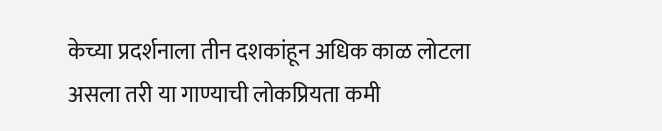केच्या प्रदर्शनाला तीन दशकांहून अधिक काळ लोटला असला तरी या गाण्याची लोकप्रियता कमी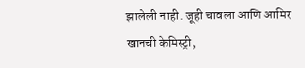झालेली नाही. जूही चावला आणि आमिर खानची केमिस्ट्री,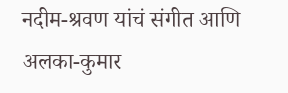नदीम-श्रवण यांचं संगीत आणि अलका-कुमार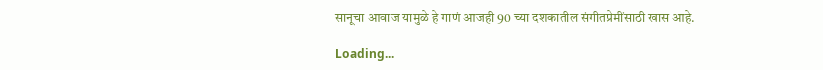सानूचा आवाज यामुळे हे गाणं आजही 90 च्या दशकातील संगीतप्रेमींसाठी खास आहे.

Loading...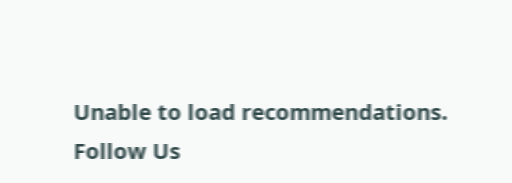Unable to load recommendations.
Follow Us